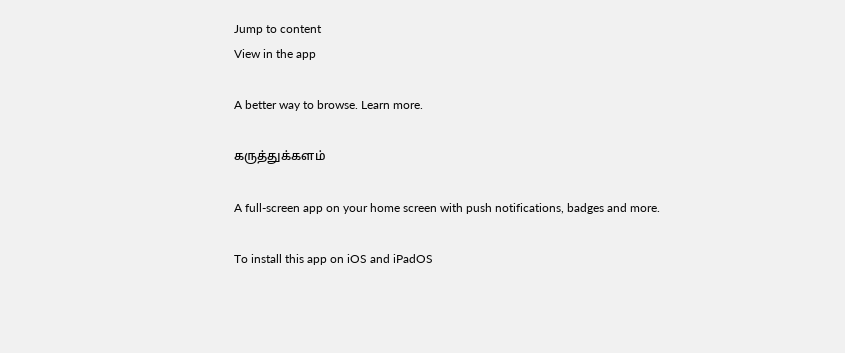Jump to content
View in the app

A better way to browse. Learn more.

கருத்துக்களம்

A full-screen app on your home screen with push notifications, badges and more.

To install this app on iOS and iPadOS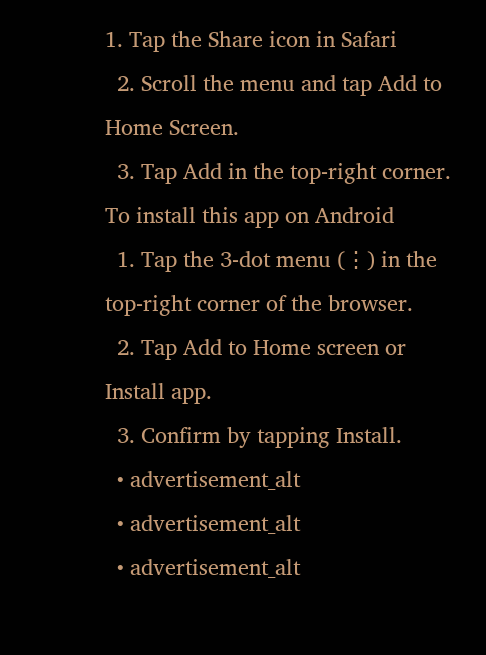1. Tap the Share icon in Safari
  2. Scroll the menu and tap Add to Home Screen.
  3. Tap Add in the top-right corner.
To install this app on Android
  1. Tap the 3-dot menu (⋮) in the top-right corner of the browser.
  2. Tap Add to Home screen or Install app.
  3. Confirm by tapping Install.
  • advertisement_alt
  • advertisement_alt
  • advertisement_alt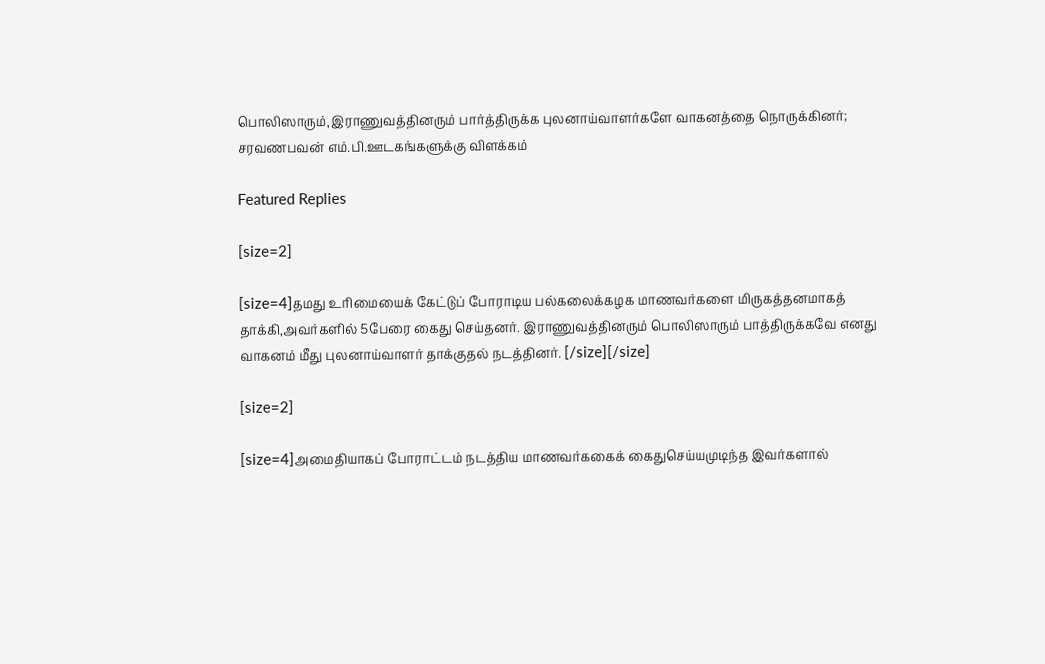பொலிஸாரும்,இராணுவத்தினரும் பார்த்திருக்க புலனாய்வாளர்களே வாகனத்தை நொருக்கினர்; சரவணபவன் எம்.பி.ஊடகங்களுக்கு விளக்கம்

Featured Replies

[size=2]

[size=4]தமது உரிமையைக் கேட்டுப் போராடிய பல்கலைக்கழக மாணவர்களை மிருகத்தனமாகத் தாக்கி,அவர்களில் 5பேரை கைது செய்தனர். இராணுவத்தினரும் பொலிஸாரும் பாத்திருக்கவே எனது வாகனம் மீது புலனாய்வாளர் தாக்குதல் நடத்தினர். [/size][/size]

[size=2]

[size=4]அமைதியாகப் போராட்டம் நடத்திய மாணவர்ககைக் கைதுசெய்யமுடிந்த இவர்களால்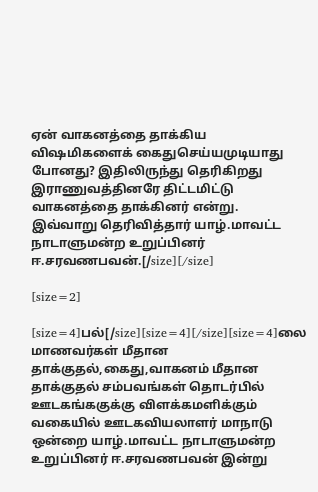ஏன் வாகனத்தை தாக்கிய விஷமிகளைக் கைதுசெய்யமுடியாது போனது? இதிலிருந்து தெரிகிறது இராணுவத்தினரே திட்டமிட்டு வாகனத்தை தாக்கினர் என்று. இவ்வாறு தெரிவித்தார் யாழ்.மாவட்ட நாடாளுமன்ற உறுப்பினர் ஈ.சரவணபவன்.[/size][/size]

[size=2]

[size=4]பல்[/size][size=4][/size][size=4]லை மாணவர்கள் மீதான தாக்குதல்,கைது,வாகனம் மீதான தாக்குதல் சம்பவங்கள் தொடர்பில் ஊடகங்ககுக்கு விளக்கமளிக்கும் வகையில் ஊடகவியலாளர் மாநாடு ஒன்றை யாழ்.மாவட்ட நாடாளுமன்ற உறுப்பினர் ஈ.சரவணபவன் இன்று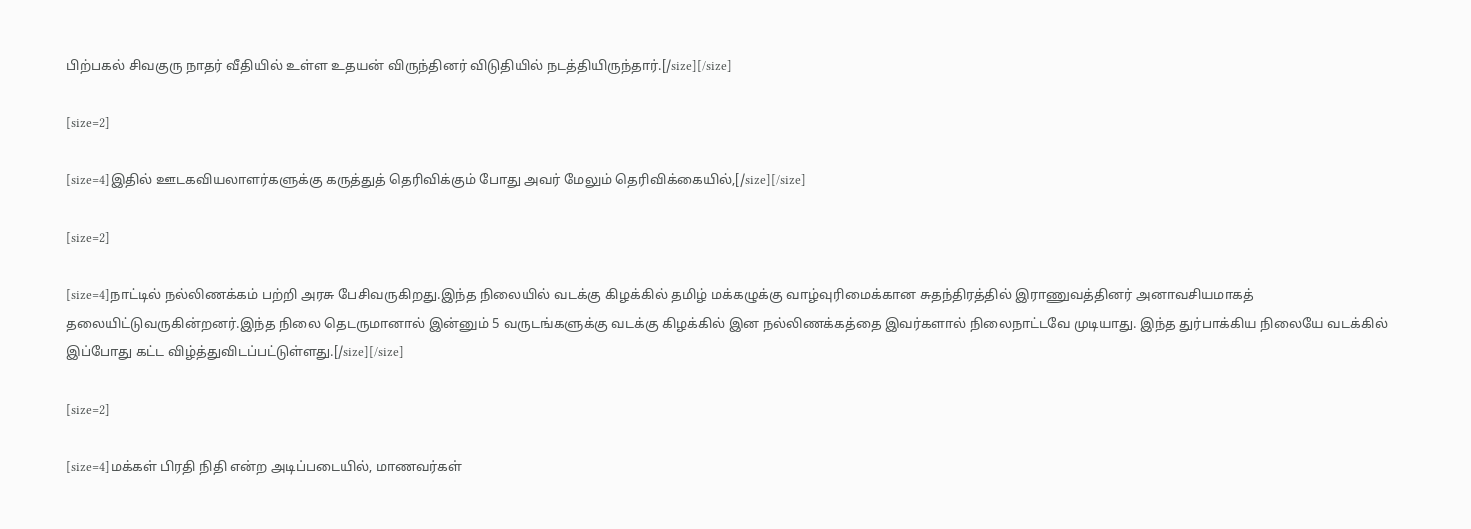பிற்பகல் சிவகுரு நாதர் வீதியில் உள்ள உதயன் விருந்தினர் விடுதியில் நடத்தியிருந்தார்.[/size][/size]

[size=2]

[size=4]இதில் ஊடகவியலாளர்களுக்கு கருத்துத் தெரிவிக்கும் போது அவர் மேலும் தெரிவிக்கையில்,[/size][/size]

[size=2]

[size=4]நாட்டில் நல்லிணக்கம் பற்றி அரசு பேசிவருகிறது.இந்த நிலையில் வடக்கு கிழக்கில் தமிழ் மக்கழுக்கு வாழ்வுரிமைக்கான சுதந்திரத்தில் இராணுவத்தினர் அனாவசியமாகத் தலையிட்டுவருகின்றனர்.இந்த நிலை தெடருமானால் இன்னும் 5 வருடங்களுக்கு வடக்கு கிழக்கில் இன நல்லிணக்கத்தை இவர்களால் நிலைநாட்டவே முடியாது. இந்த துர்பாக்கிய நிலையே வடக்கில் இப்போது கட்ட விழ்த்துவிடப்பட்டுள்ளது.[/size][/size]

[size=2]

[size=4]மக்கள் பிரதி நிதி என்ற அடிப்படையில், மாணவர்கள்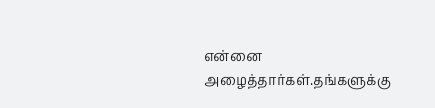என்னை அழைத்தார்கள்.தங்களுக்கு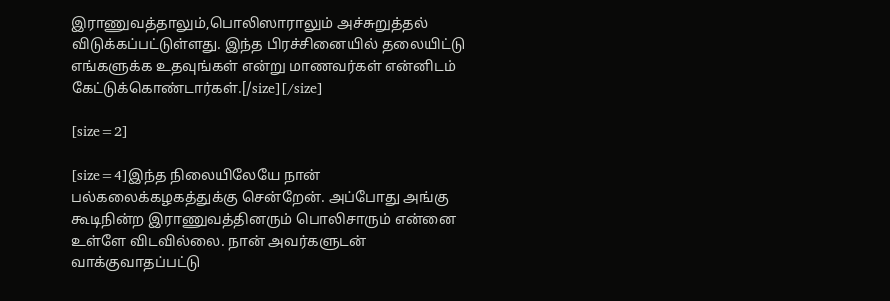இராணுவத்தாலும்,பொலிஸாராலும் அச்சுறுத்தல் விடுக்கப்பட்டுள்ளது. இந்த பிரச்சினையில் தலையிட்டு எங்களுக்க உதவுங்கள் என்று மாணவர்கள் என்னிடம் கேட்டுக்கொண்டார்கள்.[/size][/size]

[size=2]

[size=4]இந்த நிலையிலேயே நான் பல்கலைக்கழகத்துக்கு சென்றேன். அப்போது அங்கு கூடிநின்ற இராணுவத்தினரும் பொலிசாரும் என்னை உள்ளே விடவில்லை. நான் அவர்களுடன் வாக்குவாதப்பட்டு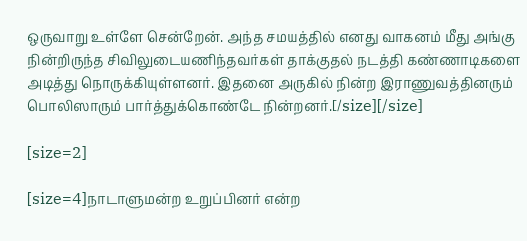ஒருவாறு உள்ளே சென்றேன். அந்த சமயத்தில் எனது வாகனம் மீது அங்கு நின்றிருந்த சிவிலுடையணிந்தவர்கள் தாக்குதல் நடத்தி கண்ணாடிகளை அடித்து நொருக்கியுள்ளனர். இதனை அருகில் நின்ற இராணுவத்தினரும் பொலிஸாரும் பார்த்துக்கொண்டே நின்றனர்.[/size][/size]

[size=2]

[size=4]நாடாளுமன்ற உறுப்பினர் என்ற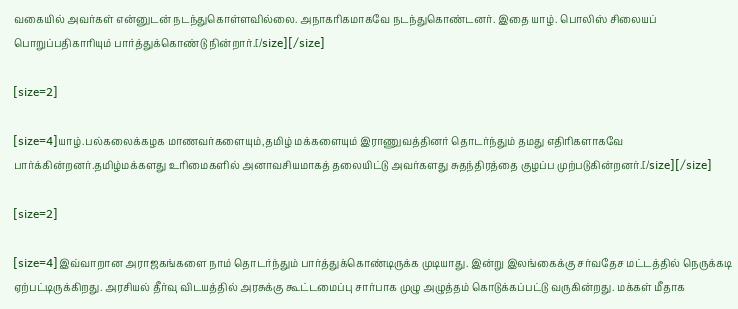வகையில் அவர்கள் என்னுடன் நடந்துகொள்ளவில்லை. அநாகரிகமாகவே நடந்துகொண்டனர். இதை யாழ். பொலிஸ் சிலையப் பொறுப்பதிகாரியும் பார்த்துக்கொண்டு நின்றார்.[/size][/size]

[size=2]

[size=4]யாழ்.பல்கலைக்கழக மாணவர்களையும்,தமிழ் மக்களையும் இராணுவத்தினர் தொடர்ந்தும் தமது எதிரிகளாகவே பார்க்கின்றனர்.தமிழ்மக்களது உரிமைகளில் அனாவசியமாகத் தலையிட்டு அவர்களது சுதந்திரத்தை குழப்ப முற்படுகின்றனர்.[/size][/size]

[size=2]

[size=4]இவ்வாறான அராஜகங்களை நாம் தொடர்ந்தும் பார்த்துக்கொண்டிருக்க முடியாது. இன்று இலங்கைக்கு சர்வதேச மட்டத்தில் நெருக்கடி ஏற்பட்டிருக்கிறது. அரசியல் தீர்வு விடயத்தில் அரசுக்கு கூட்டமைப்பு சார்பாக முழு அழுத்தம் கொடுக்கப்பட்டு வருகின்றது. மக்கள் மீதாக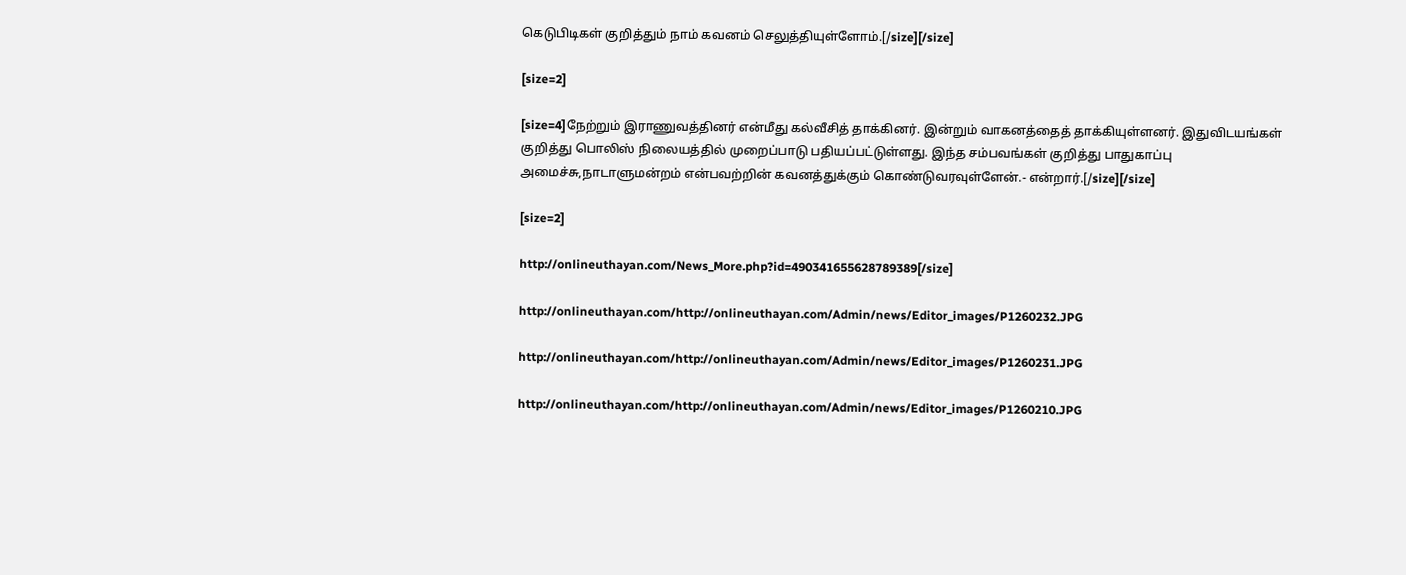கெடுபிடிகள் குறித்தும் நாம் கவனம் செலுத்தியுள்ளோம்.[/size][/size]

[size=2]

[size=4]நேற்றும் இராணுவத்தினர் என்மீது கல்வீசித் தாக்கினர். இன்றும் வாகனத்தைத் தாக்கியுள்ளனர். இதுவிடயங்கள் குறித்து பொலிஸ் நிலையத்தில் முறைப்பாடு பதியப்பட்டுள்ளது. இந்த சம்பவங்கள் குறித்து பாதுகாப்பு அமைச்சு,நாடாளுமன்றம் என்பவற்றின் கவனத்துக்கும் கொண்டுவரவுள்ளேன்.- என்றார்.[/size][/size]

[size=2]

http://onlineuthayan.com/News_More.php?id=490341655628789389[/size]

http://onlineuthayan.com/http://onlineuthayan.com/Admin/news/Editor_images/P1260232.JPG

http://onlineuthayan.com/http://onlineuthayan.com/Admin/news/Editor_images/P1260231.JPG

http://onlineuthayan.com/http://onlineuthayan.com/Admin/news/Editor_images/P1260210.JPG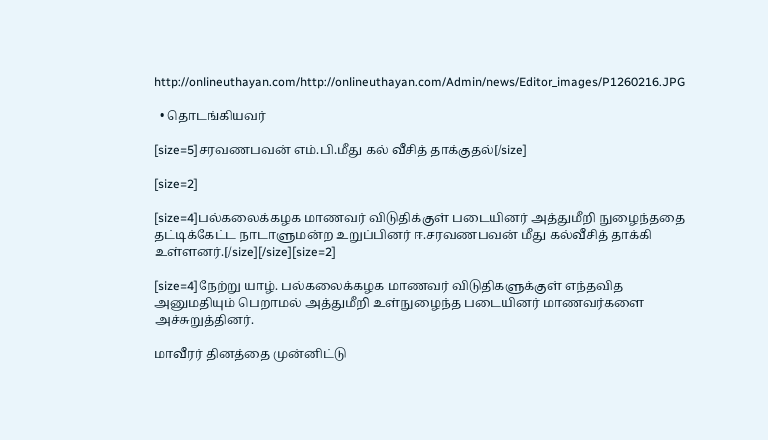http://onlineuthayan.com/http://onlineuthayan.com/Admin/news/Editor_images/P1260216.JPG

  • தொடங்கியவர்

[size=5]சரவணபவன் எம்.பி.மீது கல் வீசித் தாக்குதல்[/size]

[size=2]

[size=4]பல்கலைக்கழக மாணவர் விடுதிக்குள் படையினர் அத்துமீறி நுழைந்ததை தட்டிக்கேட்ட நாடாளுமன்ற உறுப்பினர் ஈ.சரவணபவன் மீது கல்வீசித் தாக்கி உள்ளனர்.[/size][/size][size=2]

[size=4]நேற்று யாழ். பல்கலைக்கழக மாணவர் விடுதிகளுக்குள் எந்தவித அனுமதியும் பெறாமல் அத்துமீறி உள்நுழைந்த படையினர் மாணவர்களை அச்சுறுத்தினர்.

மாவீரர் தினத்தை முன்னிட்டு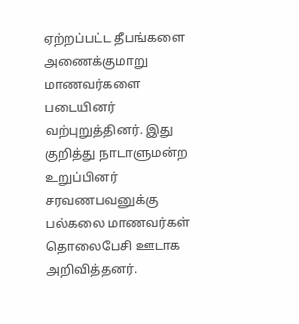ஏற்றப்பட்ட தீபங்களை அணைக்குமாறு மாணவர்களை படையினர் வற்புறுத்தினர். இது குறித்து நாடாளுமன்ற உறுப்பினர் சரவணபவனுக்கு பல்கலை மாணவர்கள் தொலைபேசி ஊடாக அறிவித்தனர்.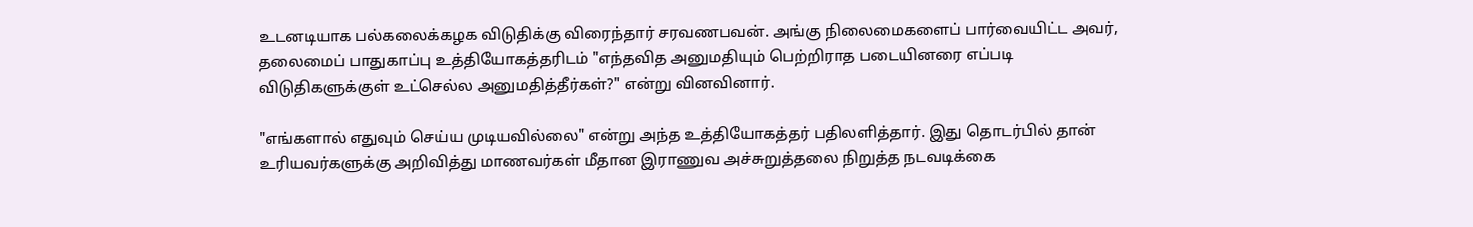உடனடியாக பல்கலைக்கழக விடுதிக்கு விரைந்தார் சரவணபவன். அங்கு நிலைமைகளைப் பார்வையிட்ட அவர், தலைமைப் பாதுகாப்பு உத்தியோகத்தரிடம் "எந்தவித அனுமதியும் பெற்றிராத படையினரை எப்படி விடுதிகளுக்குள் உட்செல்ல அனுமதித்தீர்கள்?" என்று வினவினார்.

"எங்களால் எதுவும் செய்ய முடியவில்லை" என்று அந்த உத்தியோகத்தர் பதிலளித்தார். இது தொடர்பில் தான் உரியவர்களுக்கு அறிவித்து மாணவர்கள் மீதான இராணுவ அச்சுறுத்தலை நிறுத்த நடவடிக்கை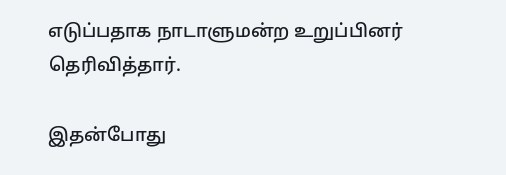எடுப்பதாக நாடாளுமன்ற உறுப்பினர் தெரிவித்தார்.

இதன்போது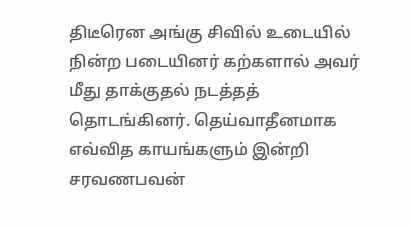திடீரென அங்கு சிவில் உடையில் நின்ற படையினர் கற்களால் அவர் மீது தாக்குதல் நடத்தத் தொடங்கினர். தெய்வாதீனமாக எவ்வித காயங்களும் இன்றி சரவணபவன்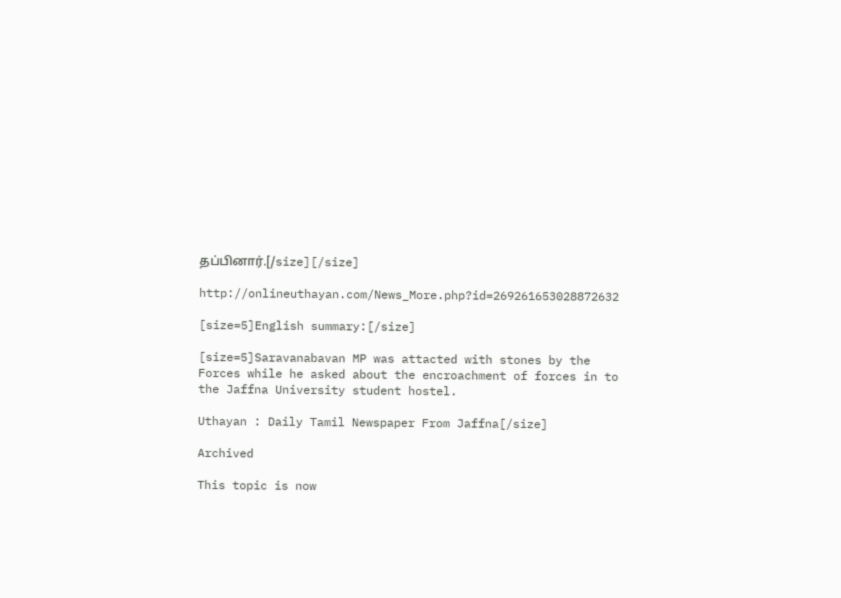தப்பினார்.[/size][/size]

http://onlineuthayan.com/News_More.php?id=269261653028872632

[size=5]English summary:[/size]

[size=5]Saravanabavan MP was attacted with stones by the Forces while he asked about the encroachment of forces in to the Jaffna University student hostel.

Uthayan : Daily Tamil Newspaper From Jaffna[/size]

Archived

This topic is now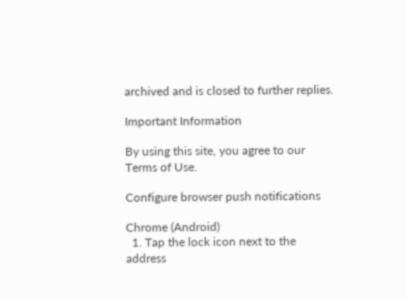archived and is closed to further replies.

Important Information

By using this site, you agree to our Terms of Use.

Configure browser push notifications

Chrome (Android)
  1. Tap the lock icon next to the address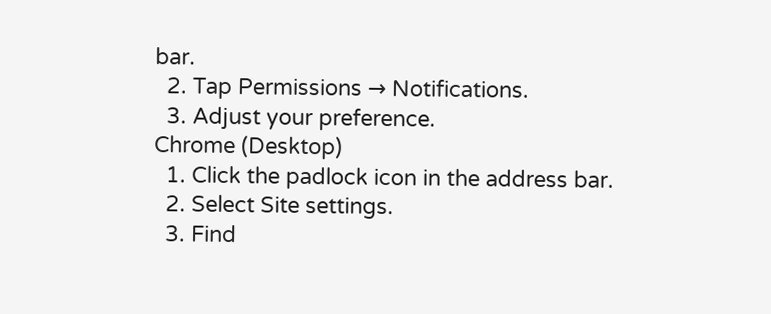bar.
  2. Tap Permissions → Notifications.
  3. Adjust your preference.
Chrome (Desktop)
  1. Click the padlock icon in the address bar.
  2. Select Site settings.
  3. Find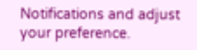Notifications and adjust your preference.